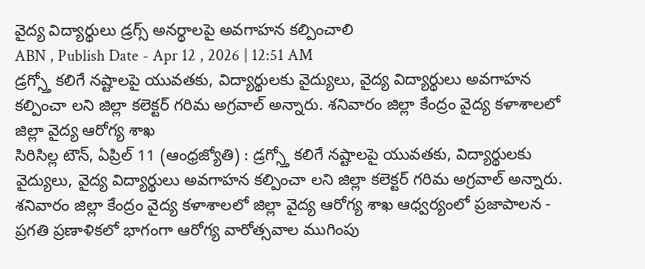వైద్య విద్యార్థులు డ్రగ్స్ అనర్థాలపై అవగాహన కల్పించాలి
ABN , Publish Date - Apr 12 , 2026 | 12:51 AM
డ్రగ్స్తో కలిగే నష్టాలపై యువతకు, విద్యార్థులకు వైద్యులు, వైద్య విద్యార్థులు అవగాహన కల్పించా లని జిల్లా కలెక్టర్ గరిమ అగ్రవాల్ అన్నారు. శనివారం జిల్లా కేంద్రం వైద్య కళాశాలలో జిల్లా వైద్య ఆరోగ్య శాఖ
సిరిసిల్ల టౌన్, ఏప్రిల్ 11 (ఆంధ్రజ్యోతి) : డ్రగ్స్తో కలిగే నష్టాలపై యువతకు, విద్యార్థులకు వైద్యులు, వైద్య విద్యార్థులు అవగాహన కల్పించా లని జిల్లా కలెక్టర్ గరిమ అగ్రవాల్ అన్నారు. శనివారం జిల్లా కేంద్రం వైద్య కళాశాలలో జిల్లా వైద్య ఆరోగ్య శాఖ ఆధ్వర్యంలో ప్రజాపాలన - ప్రగతి ప్రణాళికలో భాగంగా ఆరోగ్య వారోత్సవాల ముగింపు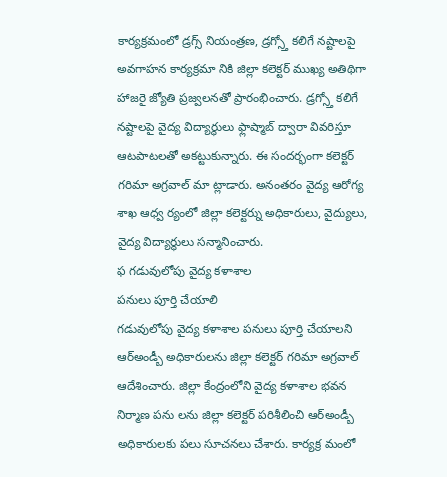కార్యక్రమంలో డ్రగ్స్ నియంత్రణ, డ్రగ్స్తో కలిగే నష్టాలపై అవగాహన కార్యక్రమా నికి జిల్లా కలెక్టర్ ముఖ్య అతిథిగా హాజరై జ్యోతి ప్రజ్వలనతో ప్రారంభించారు. డ్రగ్స్తో కలిగే నష్టాలపై వైద్య విద్యార్థులు ఫ్లాష్మాబ్ ద్వారా వివరిస్తూ ఆటపాటలతో అకట్టుకున్నారు. ఈ సందర్భంగా కలెక్టర్ గరిమా అగ్రవాల్ మా ట్లాడారు. అనంతరం వైద్య ఆరోగ్య శాఖ ఆధ్వ ర్యంలో జిల్లా కలెక్టర్ను అధికారులు, వైద్యులు, వైద్య విద్యార్థులు సన్మానించారు.
ఫ గడువులోపు వైద్య కళాశాల
పనులు పూర్తి చేయాలి
గడువులోపు వైద్య కళాశాల పనులు పూర్తి చేయాలని ఆర్అండ్బీ అధికారులను జిల్లా కలెక్టర్ గరిమా అగ్రవాల్ ఆదేశించారు. జిల్లా కేంద్రంలోని వైద్య కళాశాల భవన నిర్మాణ పను లను జిల్లా కలెక్టర్ పరిశీలించి ఆర్అండ్బీ అధికారులకు పలు సూచనలు చేశారు. కార్యక్ర మంలో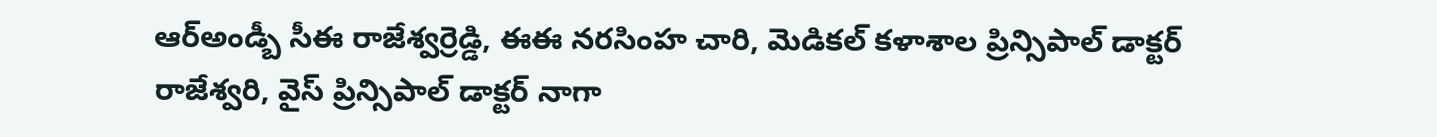ఆర్అండ్బీ సీఈ రాజేశ్వర్రెడ్డి, ఈఈ నరసింహ చారి, మెడికల్ కళాశాల ప్రిన్సిపాల్ డాక్టర్ రాజేశ్వరి, వైస్ ప్రిన్సిపాల్ డాక్టర్ నాగా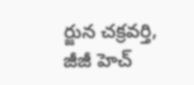ర్జున చక్రవర్తి, జీజీ హెచ్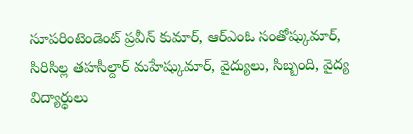సూపరింటెండెంట్ ప్రవీన్ కుమార్, ఆర్ఎంఓ సంతోష్కుమార్, సిరిసిల్ల తహసీల్దార్ మహేష్కుమార్, వైద్యులు, సిబ్బంది, వైద్య విద్యార్థులు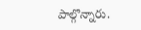పాల్గొన్నారు.